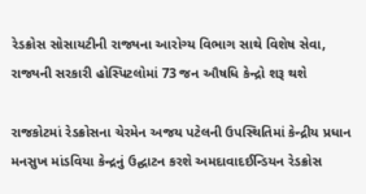રેડક્રોસ સોસાયટીની રાજ્યના આરોગ્ય વિભાગ સાથે વિશેષ સેવા, રાજ્યની સરકારી હોસ્પિટલોમાં 73 જન ઔષધિ કેન્દ્રો શરૂ થશે

રાજકોટમાં રેડક્રોસના ચેરમેન અજય પટેલની ઉપસ્થિતિમાં કેન્દ્રીય પ્રધાન મનસુખ માંડવિયા કેન્દ્રનું ઉદ્ઘાટન કરશે અમદાવાદઈન્ડિયન રેડક્રોસ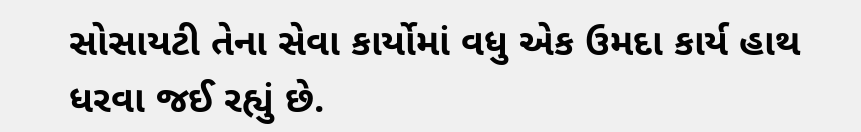સોસાયટી તેના સેવા કાર્યોમાં વધુ એક ઉમદા કાર્ય હાથ ધરવા જઈ રહ્યું છે.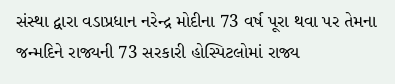સંસ્થા દ્વારા વડાપ્રધાન નરેન્દ્ર મોદીના 73 વર્ષ પૂરા થવા પર તેમના જન્મદિને રાજ્યની 73 સરકારી હોસ્પિટલોમાં રાજ્ય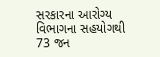સરકારના આરોગ્ય વિભાગના સહયોગથી 73 જન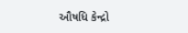ઔષધિ કેન્દ્રો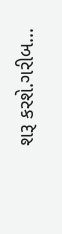શરૂ કરશે.ગરીબ…